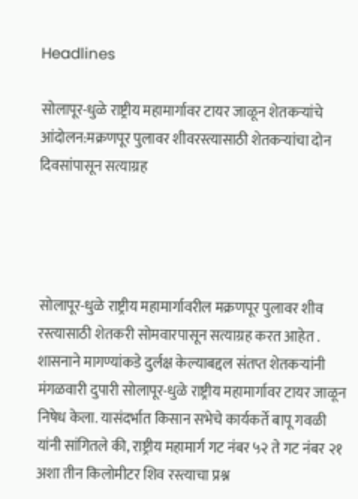Headlines

सोलापूर-धुळे राष्ट्रीय महामार्गावर टायर जाळून शेतकऱ्यांचे आंदोलन:मक्रणपूर पुलावर शीवरस्त्यासाठी शेतकऱ्यांचा दोन दिवसांपासून सत्याग्रह




सोलापूर-धुळे राष्ट्रीय महामार्गावरील मक्रणपूर पुलावर शीव रस्त्यासाठी शेतकरी सोमवारपासून सत्याग्रह करत आहेत . शासनाने मागण्यांकडे दुर्लक्ष केल्याबद्दल संतप्त शेतकऱ्यांनी मंगळवारी दुपारी सोलापूर-धुळे राष्ट्रीय महामार्गावर टायर जाळून निषेध केला. यासंदर्भात किसान सभेचे कार्यकर्ते बापू गवळी यांनी सांगितले की, राष्ट्रीय महामार्ग गट नंबर ५२ ते गट नंबर २१ अशा तीन किलोमीटर शिव रस्त्याचा प्रश्न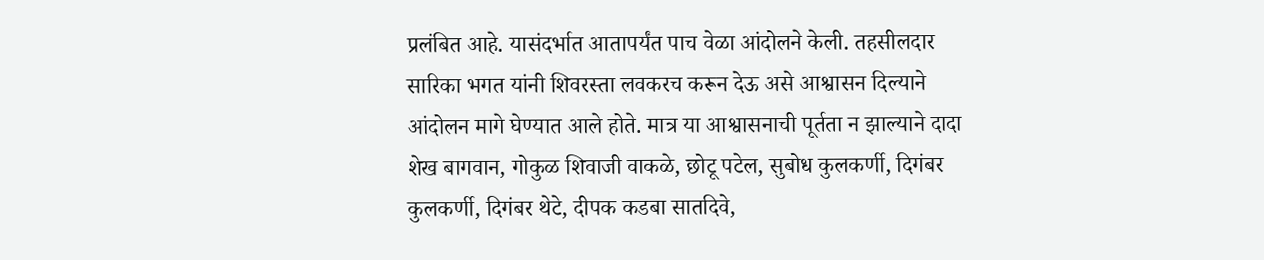प्रलंबित आहे. यासंदर्भात आतापर्यंत पाच वेळा आंदोलने केली. तहसीलदार सारिका भगत यांनी शिवरस्ता लवकरच करून देऊ असे आश्वासन दिल्याने आंदोलन मागे घेण्यात आले होते. मात्र या आश्वासनाची पूर्तता न झाल्याने दादा शेख बागवान, गोकुळ शिवाजी वाकळे, छोटू पटेल, सुबोध कुलकर्णी, दिगंबर कुलकर्णी, दिगंबर थेटे, दीपक कडबा सातदिवे,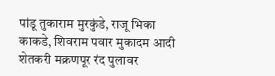पांडू तुकाराम मुरकुंडे, राजू भिका काकडे, शिवराम पवार मुकादम आदी शेतकरी मक्रणपूर रंद पुलावर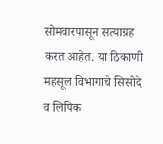सोमवारपासून सत्याग्रह करत आहेत. या ठिकाणी महसूल विभागाचे सिसोदे व लिपिक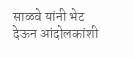साळवे यांनी भेट देऊन आंदोलकांशी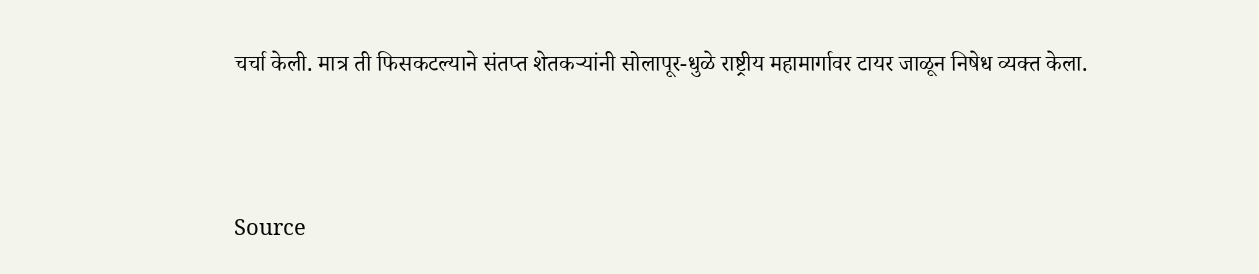चर्चा केली. मात्र ती फिसकटल्याने संतप्त शेतकऱ्यांनी सोलापूर-धुळे राष्ट्रीय महामार्गावर टायर जाळून निषेध व्यक्त केला.



Source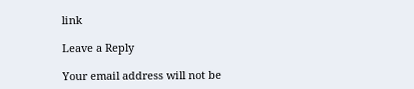link

Leave a Reply

Your email address will not be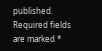published. Required fields are marked *